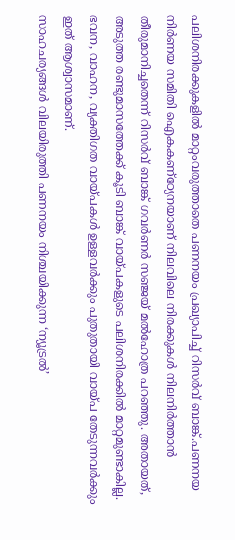പലിശനിരക്കുകളിൽ മാറ്റംവരുത്താതെ പണനയം പ്രഖ്യാപിച്ച് റിസർവ് ബാങ്ക്.പണനയ നിർണയ സമിതി ഐകകണ്ഠ്യേനയാണ് നിലവിലെ നിരക്കുകൾ നിലനിർത്താൻ തീരുമാനിച്ചതെന്ന് റിസർവ് ബാങ്ക് ഗവർണർ സഞ്ജയ് മൽഹോത്ര പറഞ്ഞു. അതായത്, അടുത്ത രണ്ടുമാസത്തേക്ക് കൂടി ബാങ്ക് വായ്പകളുടെ പലിശനിരക്കിൽ മാറ്റമുണ്ടാകില്ല. ഭവന, വാഹന, വ്യക്തിഗത വായ്പകൾ ഉള്ളവർക്കും പുതുതായി വായ്പ തേടുന്നവർക്കും ഇത് ആശ്വാസമാണ്.
സാഹചര്യങ്ങൾ വിലയിരുത്തി പണനയം നിശ്ചയിക്കുന്ന ‘ന്യൂട്രൽ’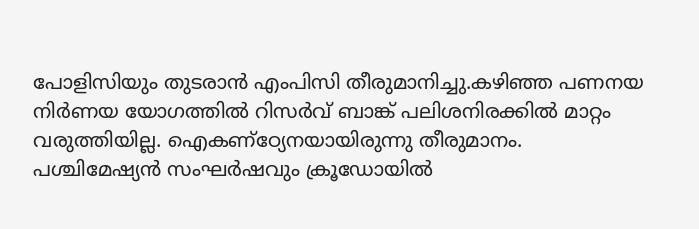പോളിസിയും തുടരാൻ എംപിസി തീരുമാനിച്ചു.കഴിഞ്ഞ പണനയ നിർണയ യോഗത്തിൽ റിസർവ് ബാങ്ക് പലിശനിരക്കിൽ മാറ്റം വരുത്തിയില്ല. ഐകണ്ഠ്യേനയായിരുന്നു തീരുമാനം.
പശ്ചിമേഷ്യൻ സംഘർഷവും ക്രൂഡോയിൽ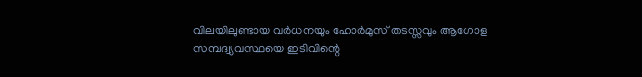വിലയിലുണ്ടായ വർധനയും ഹോർമുസ് തടസ്സവും ആഗോള സമ്പദ്വ്യവസ്ഥയെ ഇടിവിന്റെ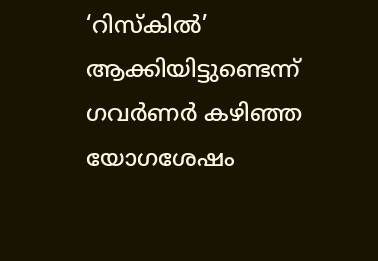‘റിസ്കിൽ’ ആക്കിയിട്ടുണ്ടെന്ന് ഗവർണർ കഴിഞ്ഞ യോഗശേഷം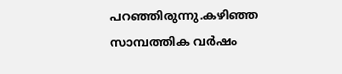പറഞ്ഞിരുന്നു.കഴിഞ്ഞ സാമ്പത്തിക വർഷം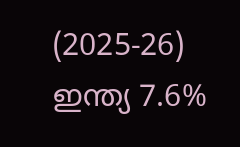(2025-26) ഇന്ത്യ 7.6%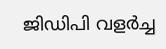ജിഡിപി വളർച്ച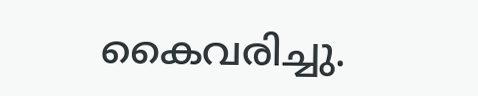കൈവരിച്ചു.